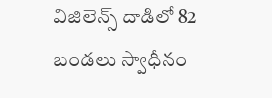విజిలెన్స్ దాడిలో 82 బండలు స్వాధీనం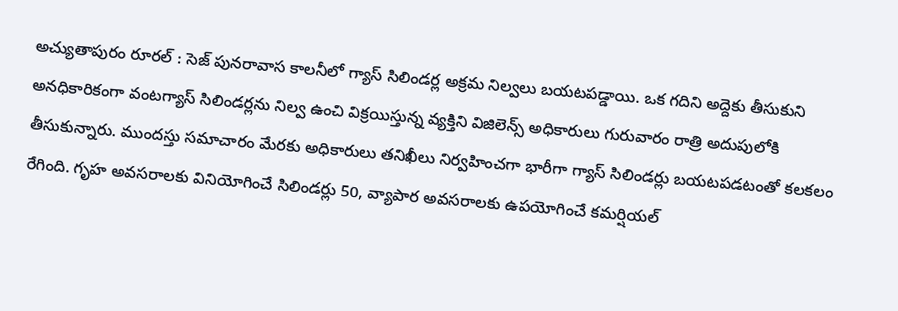అచ్యుతాపురం రూరల్ : సెజ్ పునరావాస కాలనీలో గ్యాస్ సిలిండర్ల అక్రమ నిల్వలు బయటపడ్డాయి. ఒక గదిని అద్దెకు తీసుకుని అనధికారికంగా వంటగ్యాస్ సిలిండర్లను నిల్వ ఉంచి విక్రయిస్తున్న వ్యక్తిని విజిలెన్స్ అధికారులు గురువారం రాత్రి అదుపులోకి తీసుకున్నారు. ముందస్తు సమాచారం మేరకు అధికారులు తనిఖీలు నిర్వహించగా భారీగా గ్యాస్ సిలిండర్లు బయటపడటంతో కలకలం రేగింది. గృహ అవసరాలకు వినియోగించే సిలిండర్లు 50, వ్యాపార అవసరాలకు ఉపయోగించే కమర్షియల్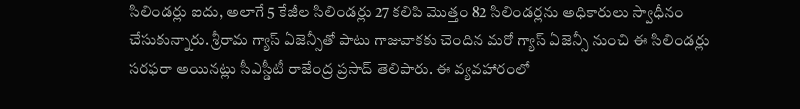సిలిండర్లు ఐదు, అలాగే 5 కేజీల సిలిండర్లు 27 కలిపి మొత్తం 82 సిలిండర్లను అధికారులు స్వాధీనం చేసుకున్నారు. శ్రీరామ గ్యాస్ ఏజెన్సీతో పాటు గాజువాకకు చెందిన మరో గ్యాస్ ఏజెన్సీ నుంచి ఈ సిలిండర్లు సరఫరా అయినట్లు సీఎస్డీటీ రాజేంద్ర ప్రసాద్ తెలిపారు. ఈ వ్యవహారంలో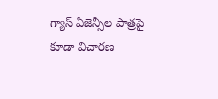గ్యాస్ ఏజెన్సీల పాత్రపై కూడా విచారణ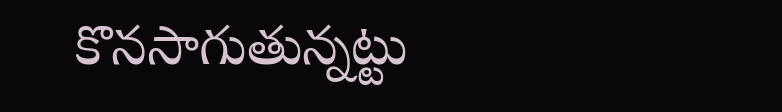కొనసాగుతున్నట్టు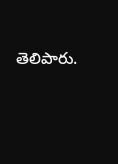తెలిపారు.